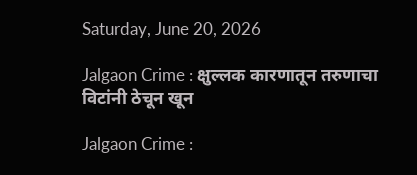Saturday, June 20, 2026

Jalgaon Crime : क्षुल्लक कारणातून तरुणाचा विटांनी ठेचून खून

Jalgaon Crime :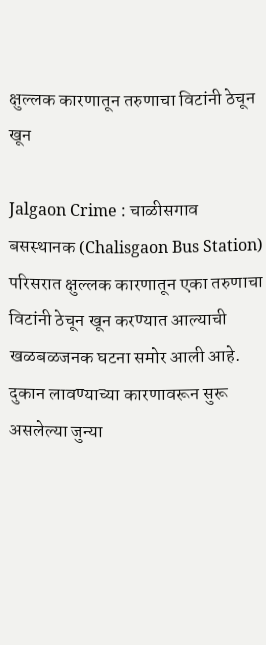क्षुल्लक कारणातून तरुणाचा विटांनी ठेचून खून

Jalgaon Crime : चाळीसगाव बसस्थानक (Chalisgaon Bus Station) परिसरात क्षुल्लक कारणातून एका तरुणाचा विटांनी ठेचून खून करण्यात आल्याची खळबळजनक घटना समोर आली आहे. दुकान लावण्याच्या कारणावरून सुरू असलेल्या जुन्या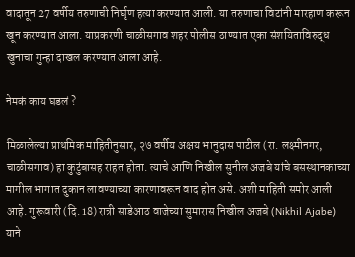वादातून 27 वर्षीय तरुणाची निर्घृण हत्या करण्यात आली. या तरुणाचा विटांनी मारहाण करून खून करण्यात आला. याप्रकरणी चाळीसगाव शहर पोलीस ठाण्यात एका संशयिताविरुद्ध खुनाचा गुन्हा दाखल करण्यात आला आहे.

नेमकं काय घडलं ?

मिळालेल्या प्राथमिक माहितीनुसार, २७ वर्षीय अक्षय भानुदास पाटील (रा. लक्ष्मीनगर, चाळीसगाव) हा कुटुंबासह राहत होता. त्याचे आणि निखील सुनील अजबे यांचे बसस्थानकाच्या मागील भागात दुकान लावण्याच्या कारणावरून वाद होत असे. अशी माहिती समोर आली आहे. गुरूवारी (दि. 18) रात्री साडेआठ वाजेच्या सुमारास निखील अजबे (Nikhil Ajabe) याने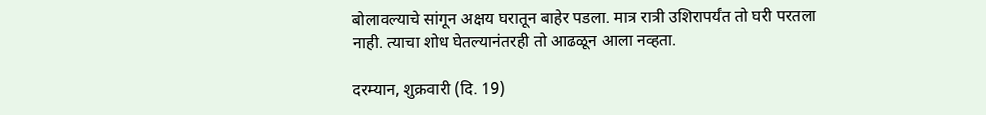बोलावल्याचे सांगून अक्षय घरातून बाहेर पडला. मात्र रात्री उशिरापर्यंत तो घरी परतला नाही. त्याचा शोध घेतल्यानंतरही तो आढळून आला नव्हता.

दरम्यान, शुक्रवारी (दि. 19)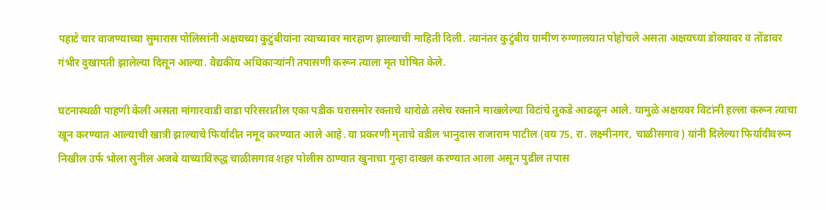पहाटे चार वाजण्याच्या सुमारास पोलिसांनी अक्षयच्या कुटुंबीयांना त्याच्यावर मारहाण झाल्याची माहिती दिली. त्यानंतर कुटुंबीय ग्रामीण रुग्णालयात पोहोचले असता अक्षयच्या डोक्यावर व तोंडावर गंभीर दुखापती झालेल्या दिसून आल्या. वैद्यकीय अधिकाऱ्यांनी तपासणी करून त्याला मृत घोषित केले.

घटनास्थळी पाहणी केली असता मांगारवाडी वाडा परिसरातील एका पडीक घरासमोर रक्ताचे थारोळे तसेच रक्ताने माखलेल्या विटांचे तुकडे आढळून आले. यामुळे अक्षयवर विटांनी हल्ला करून त्याचा खून करण्यात आल्याची खात्री झाल्याचे फिर्यादीत नमूद करण्यात आले आहे. या प्रकरणी मृताचे वडील भानुदास राजाराम पाटील (वय 75, रा. लक्ष्मीनगर, चाळीसगाव) यांनी दिलेल्या फिर्यादीवरून निखील उर्फ भोला सुनील अजबे याच्याविरुद्ध चाळीसगाव शहर पोलीस ठाण्यात खुनाचा गुन्हा दाखल करण्यात आला असून पुढील तपास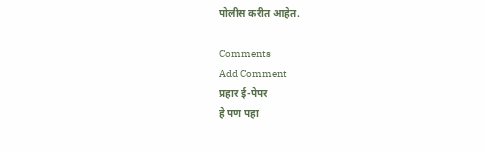पोलीस करीत आहेत.

Comments
Add Comment
प्रहार ई-पेपर
हे पण पहा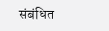संबंधित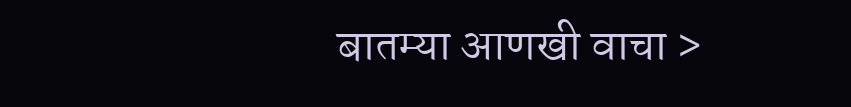बातम्या आणखी वाचा >